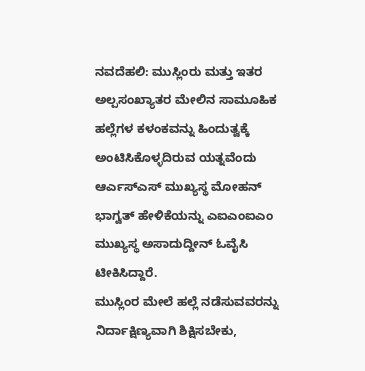ನವದೆಹಲಿ: ಮುಸ್ಲಿಂರು ಮತ್ತು ಇತರ ಅಲ್ಪಸಂಖ್ಯಾತರ ಮೇಲಿನ ಸಾಮೂಹಿಕ ಹಲ್ಲೆಗಳ ಕಳಂಕವನ್ನು ಹಿಂದುತ್ವಕ್ಕೆ ಅಂಟಿಸಿಕೊಳ್ಳದಿರುವ ಯತ್ನವೆಂದು ಆರ್ಎಸ್ಎಸ್ ಮುಖ್ಯಸ್ಥ ಮೋಹನ್ ಭಾಗ್ವತ್ ಹೇಳಿಕೆಯನ್ನು ಎಐಎಂಐಎಂ ಮುಖ್ಯಸ್ಥ ಅಸಾದುದ್ದೀನ್ ಓವೈಸಿ ಟೀಕಿಸಿದ್ದಾರೆ.
ಮುಸ್ಲಿಂರ ಮೇಲೆ ಹಲ್ಲೆ ನಡೆಸುವವರನ್ನು ನಿರ್ದಾಕ್ಷಿಣ್ಯವಾಗಿ ಶಿಕ್ಷಿಸಬೇಕು,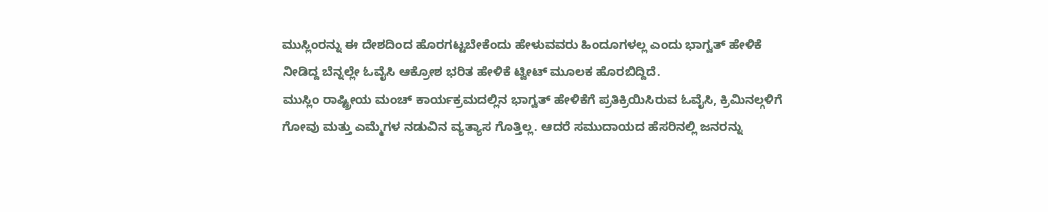ಮುಸ್ಲಿಂರನ್ನು ಈ ದೇಶದಿಂದ ಹೊರಗಟ್ಟಬೇಕೆಂದು ಹೇಳುವವರು ಹಿಂದೂಗಳಲ್ಲ ಎಂದು ಭಾಗ್ವತ್ ಹೇಳಿಕೆ ನೀಡಿದ್ದ ಬೆನ್ನಲ್ಲೇ ಓವೈಸಿ ಆಕ್ರೋಶ ಭರಿತ ಹೇಳಿಕೆ ಟ್ವೀಟ್ ಮೂಲಕ ಹೊರಬಿದ್ದಿದೆ.
ಮುಸ್ಲಿಂ ರಾಷ್ಟ್ರೀಯ ಮಂಚ್ ಕಾರ್ಯಕ್ರಮದಲ್ಲಿನ ಭಾಗ್ವತ್ ಹೇಳಿಕೆಗೆ ಪ್ರತಿಕ್ರಿಯಿಸಿರುವ ಓವೈಸಿ, ಕ್ರಿಮಿನಲ್ಗಳಿಗೆ ಗೋವು ಮತ್ತು ಎಮ್ಮೆಗಳ ನಡುವಿನ ವ್ಯತ್ಯಾಸ ಗೊತ್ತಿಲ್ಲ. ಆದರೆ ಸಮುದಾಯದ ಹೆಸರಿನಲ್ಲಿ ಜನರನ್ನು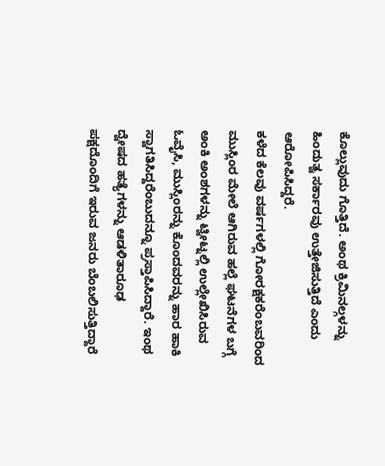ಕೊಲ್ಲುವುದು ಗೊತ್ತಿದೆ. ಅಂಥ ಕ್ರಿಮಿನಲ್ಗಳನ್ನು ಹಿಂದುತ್ವ ಸರ್ಕಾರವು ಉತ್ತೇಜಿಸುತ್ತಿದೆ ಎಂದು ಆರೋಪಿಸಿದ್ದರೆ.
ಕಳೆದ ಕೆಲವು ವರ್ಷಗಳಲ್ಲಿ ಗೋರಕ್ಷಕರೆಂಬವರಿಂದ ಮುಸ್ಲಿಂರ ಮೇಲೆ ಆಗಿರುವ ಹಲ್ಲೆ ಘಟನೆಗಳ ಬಗ್ಗೆ ಅಂಕಿ ಅಂಶಗಳನ್ನು ಟ್ವೀಟ್ನಲ್ಲಿ ಉಲ್ಲೇಖಿಸಿರುವ ಓವೈಸಿ, ಮುಸ್ಲಿಂರನ್ನು ಕೊಂದವರನ್ನು ಹಾರ ಹಾಕಿ ಸ್ವಾಗತಿಸಿದ್ದರೆಂಬುದನ್ನೂ ಪ್ರಸ್ತಾಪಿಸಿದ್ದಾರೆ. ಇಂಥ ದ್ವೇಷದ ಹತ್ಯೆಗಳನ್ನು ಆಡಳಿತಾರೂಢ ಪಕ್ಷದೊಂದಿಗೆ ಇರುವ ಜನರು ಬೆಂಬಲಿಸುತ್ತಿದ್ದಾರೆ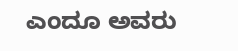ಎಂದೂ ಅವರು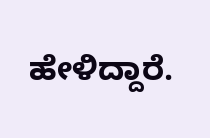ಹೇಳಿದ್ದಾರೆ.